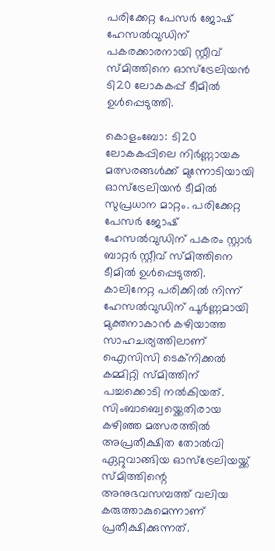പരിക്കേറ്റ പേസര്‍ ജോഷ് ഹേസല്‍വുഡിന് പകരക്കാരനായി സ്റ്റീവ് സ്മിത്തിനെ ഓസ്ട്രേലിയന്‍ ടി20 ലോകകപ്പ് ടീമില്‍ ഉള്‍പ്പെടുത്തി.

കൊളംബോ: ടി20 ലോകകപ്പിലെ നിര്‍ണ്ണായക മത്സരങ്ങള്‍ക്ക് മുന്നോടിയായി ഓസ്ട്രേലിയന്‍ ടീമില്‍ സുപ്രധാന മാറ്റം. പരിക്കേറ്റ പേസര്‍ ജോഷ് ഹേസല്‍വുഡിന് പകരം സ്റ്റാര്‍ ബാറ്റര്‍ സ്റ്റീവ് സ്മിത്തിനെ ടീമില്‍ ഉള്‍പ്പെടുത്തി. കാലിനേറ്റ പരിക്കില്‍ നിന്ന് ഹേസല്‍വുഡിന് പൂര്‍ണ്ണമായി മുക്തനാകാന്‍ കഴിയാത്ത സാഹചര്യത്തിലാണ് ഐസിസി ടെക്‌നിക്കല്‍ കമ്മിറ്റി സ്മിത്തിന് പച്ചക്കൊടി നല്‍കിയത്. സിംബാബ്വെയ്ക്കെതിരായ കഴിഞ്ഞ മത്സരത്തില്‍ അപ്രതീക്ഷിത തോല്‍വി ഏറ്റുവാങ്ങിയ ഓസ്ട്രേലിയയ്ക്ക് സ്മിത്തിന്റെ അനുഭവസമ്പത്ത് വലിയ കരുത്താകുമെന്നാണ് പ്രതീക്ഷിക്കുന്നത്.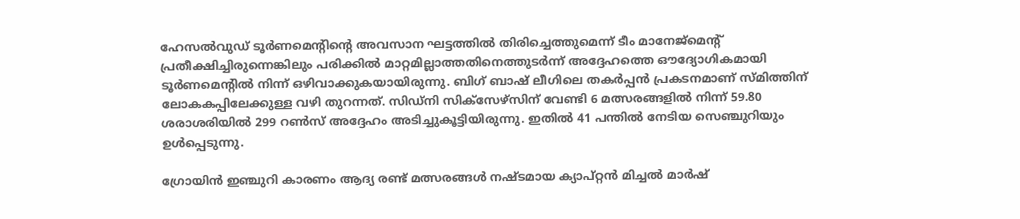ഹേസല്‍വുഡ് ടൂര്‍ണമെന്റിന്റെ അവസാന ഘട്ടത്തില്‍ തിരിച്ചെത്തുമെന്ന് ടീം മാനേജ്മെന്റ് പ്രതീക്ഷിച്ചിരുന്നെങ്കിലും പരിക്കില്‍ മാറ്റമില്ലാത്തതിനെത്തുടര്‍ന്ന് അദ്ദേഹത്തെ ഔദ്യോഗികമായി ടൂര്‍ണമെന്റില്‍ നിന്ന് ഒഴിവാക്കുകയായിരുന്നു. ബിഗ് ബാഷ് ലീഗിലെ തകര്‍പ്പന്‍ പ്രകടനമാണ് സ്മിത്തിന് ലോകകപ്പിലേക്കുള്ള വഴി തുറന്നത്. സിഡ്നി സിക്സേഴ്സിന് വേണ്ടി 6 മത്സരങ്ങളില്‍ നിന്ന് 59.80 ശരാശരിയില്‍ 299 റണ്‍സ് അദ്ദേഹം അടിച്ചുകൂട്ടിയിരുന്നു. ഇതില്‍ 41 പന്തില്‍ നേടിയ സെഞ്ചുറിയും ഉള്‍പ്പെടുന്നു.

ഗ്രോയിന്‍ ഇഞ്ചുറി കാരണം ആദ്യ രണ്ട് മത്സരങ്ങള്‍ നഷ്ടമായ ക്യാപ്റ്റന്‍ മിച്ചല്‍ മാര്‍ഷ്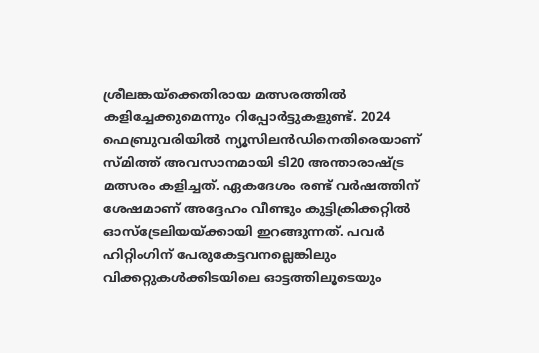ശ്രീലങ്കയ്ക്കെതിരായ മത്സരത്തില്‍ കളിച്ചേക്കുമെന്നും റിപ്പോര്‍ട്ടുകളുണ്ട്. 2024 ഫെബ്രുവരിയില്‍ ന്യൂസിലന്‍ഡിനെതിരെയാണ് സ്മിത്ത് അവസാനമായി ടി20 അന്താരാഷ്ട്ര മത്സരം കളിച്ചത്. ഏകദേശം രണ്ട് വര്‍ഷത്തിന് ശേഷമാണ് അദ്ദേഹം വീണ്ടും കുട്ടിക്രിക്കറ്റില്‍ ഓസ്ട്രേലിയയ്ക്കായി ഇറങ്ങുന്നത്. പവര്‍ ഹിറ്റിംഗിന് പേരുകേട്ടവനല്ലെങ്കിലും വിക്കറ്റുകള്‍ക്കിടയിലെ ഓട്ടത്തിലൂടെയും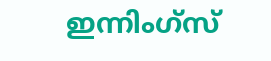ഇന്നിംഗ്സ്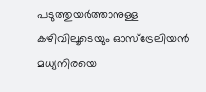പടുത്തുയര്‍ത്താനുള്ള കഴിവിലൂടെയും ഓസ്ട്രേലിയന്‍ മധ്യനിരയെ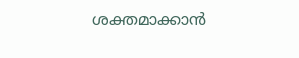ശക്തമാക്കാന്‍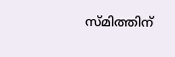സ്മിത്തിന്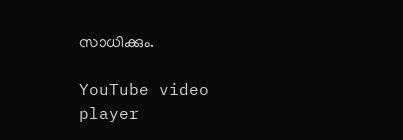സാധിക്കും.

YouTube video player